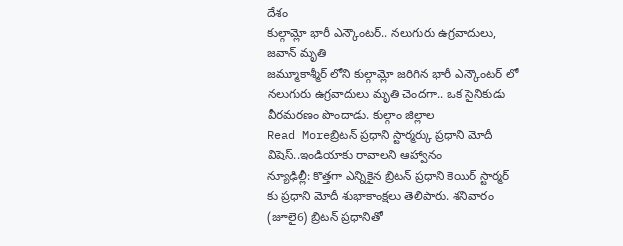దేశం
కుల్గామ్లో భారీ ఎన్కౌంటర్.. నలుగురు ఉగ్రవాదులు, జవాన్ మృతి
జమ్మూకాశ్మీర్ లోని కుల్గామ్లో జరిగిన భారీ ఎన్కౌంటర్ లో నలుగురు ఉగ్రవాదులు మృతి చెందగా.. ఒక సైనికుడు వీరమరణం పొందాడు. కుల్గాం జిల్లాల
Read Moreబ్రిటన్ ప్రధాని స్టార్మర్కు ప్రధాని మోదీ విషెస్..ఇండియాకు రావాలని ఆహ్వానం
న్యూఢిల్లీ: కొత్తగా ఎన్నికైన బ్రిటన్ ప్రధాని కెయిర్ స్టార్మర్ కు ప్రధాని మోదీ శుభాకాంక్షలు తెలిపారు. శనివారం (జూలై6) బ్రిటన్ ప్రధానితో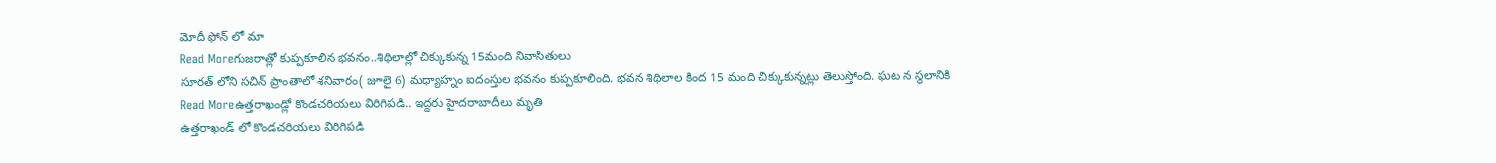మోదీ ఫోన్ లో మా
Read Moreగుజరాత్లో కుప్పకూలిన భవనం..శిథిలాల్లో చిక్కుకున్న 15మంది నివాసితులు
సూరత్ లోని సచిన్ ప్రాంతాలో శనివారం( జూలై 6) మధ్యాహ్నం ఐదంస్తుల భవనం కుప్పకూలింది. భవన శిథిలాల కింద 15 మంది చిక్కుకున్నట్లు తెలుస్తోంది. ఘట న స్థలానికి
Read Moreఉత్తరాఖండ్లో కొండచరియలు విరిగిపడి.. ఇద్దరు హైదరాబాదీలు మృతి
ఉత్తరాఖండ్ లో కొండచరియలు విరిగిపడి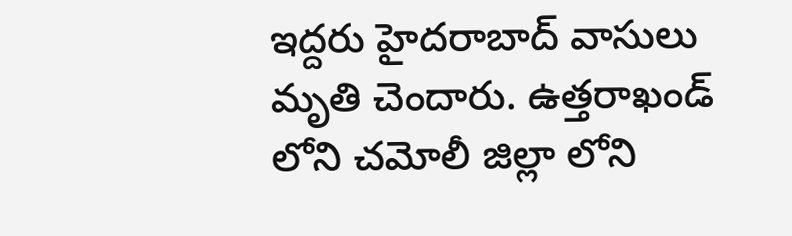ఇద్దరు హైదరాబాద్ వాసులు మృతి చెందారు. ఉత్తరాఖండ్ లోని చమోలీ జిల్లా లోని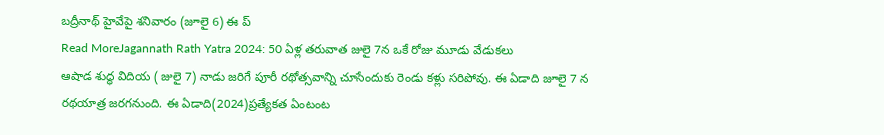బద్రీనాథ్ హైవేపై శనివారం (జూలై 6) ఈ ప్
Read MoreJagannath Rath Yatra 2024: 50 ఏళ్ల తరువాత జులై 7న ఒకే రోజు మూడు వేడుకలు
ఆషాడ శుద్ధ విదియ ( జులై 7) నాడు జరిగే పూరీ రథోత్సవాన్ని చూసేందుకు రెండు కళ్లు సరిపోవు. ఈ ఏడాది జూలై 7 న రథయాత్ర జరగనుంది. ఈ ఏడాది(2024)ప్రత్యేకత ఏంటంట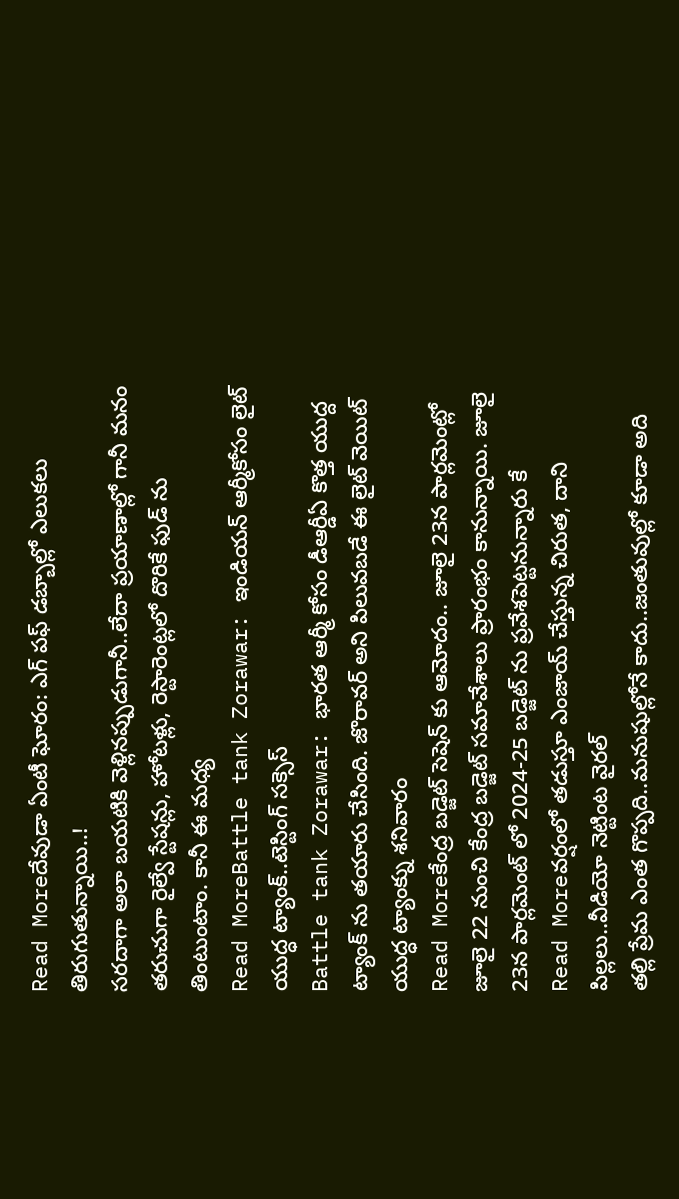Read Moreదేవుడా ఏంటీ ఘోరం: ఎగ్ పఫ్ డబ్బాల్లో ఎలుకలు తిరుగుతున్నాయి..!
సరదాగా అలా బయటికి వెళ్లినప్పుడుగానీ..లేదా ప్రయాణాల్లో గానీ మనం తరుచుగా రైల్వే స్టేషన్లు, హోటళ్లు, రెస్టారెంట్లలో దొరికే ఫుడ్ ను తింటుంటాం. కానీ ఈ మధ్య
Read MoreBattle tank Zorawar: ఇండియన్ ఆర్మీకోసం లైట్ యుద్ధ ట్యాంక్..టెస్టింగ్ సక్సెస్
Battle tank Zorawar: భారత ఆర్మీ కోసం డీఆర్డీఏ కొత్త యుద్ద ట్యాంక్ ను తయారు చేసింది. జొరావర్ అని పిలువబడే ఈ లైట్ వెయిట్ యుద్ధ ట్యాంక్ను శనివారం
Read Moreకేంద్ర బడ్జెట్ సెషెన్ కు ఆమోదం.. జూలై 23న పార్లమెంట్లో
జూలై 22 నుంచి కేంద్ర బడ్జెట్ సమావేశాలు ప్రారంభం కానున్నాయి. జూలై 23న పార్లమెంట్ లో 2024-25 బడ్జెట్ ను ప్రవేశపెట్టనున్నారు కే
Read Moreవర్షంలో తడుస్తూ ఎంజాయ్ చేస్తున్న చిరుత, దాని పిల్లలు..వీడియో నెట్టింట వైరల్
తల్లి ప్రేమ ఎంత గొప్పది..మనుషుల్లోనే కాదు..జంతువుల్లో కూడా అది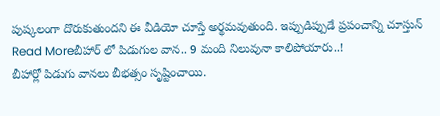పుష్కలంగా దొరుకుతుందని ఈ వీడియో చూస్తే అర్థమవుతుంది. ఇప్పుడిప్పుడే ప్రపంచాన్ని చూస్తున్
Read Moreబీహార్ లో పిడుగుల వాన.. 9 మంది నిలువునా కాలిపోయారు..!
బీహార్లో పిడుగు వానలు బీభత్సం సృష్టించాయి.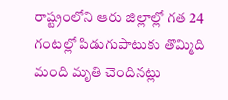రాష్ట్రంలోని ఆరు జిల్లాల్లో గత 24 గంటల్లో పిడుగుపాటుకు తొమ్మిది మంది మృతి చెందినట్లు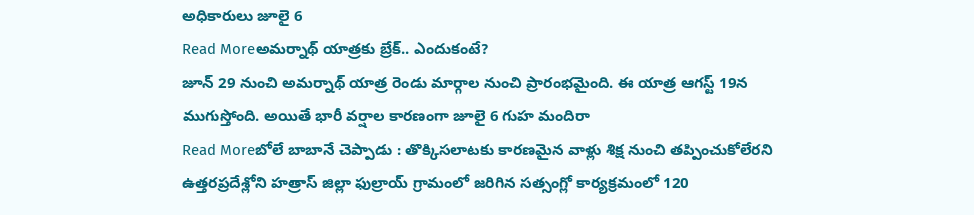అధికారులు జూలై 6
Read Moreఅమర్నాథ్ యాత్రకు బ్రేక్.. ఎందుకంటే?
జూన్ 29 నుంచి అమర్నాథ్ యాత్ర రెండు మార్గాల నుంచి ప్రారంభమైంది. ఈ యాత్ర ఆగస్ట్ 19న ముగుస్తోంది. అయితే భారీ వర్షాల కారణంగా జూలై 6 గుహ మందిరా
Read Moreబోలే బాబానే చెప్పాడు : తొక్కిసలాటకు కారణమైన వాళ్లు శిక్ష నుంచి తప్పించుకోలేరని
ఉత్తరప్రదేశ్లోని హత్రాస్ జిల్లా ఫుల్రాయ్ గ్రామంలో జరిగిన సత్సంగ్లో కార్యక్రమంలో 120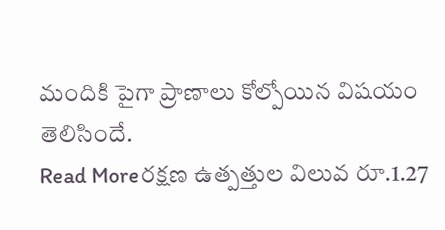మందికి పైగా ప్రాణాలు కోల్పోయిన విషయం తెలిసిందే.
Read Moreరక్షణ ఉత్పత్తుల విలువ రూ.1.27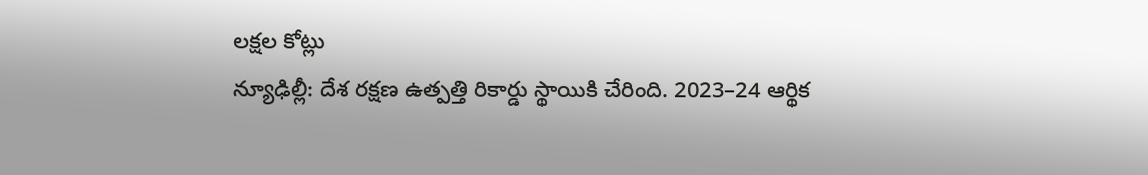లక్షల కోట్లు
న్యూఢిల్లీ: దేశ రక్షణ ఉత్పత్తి రికార్డు స్థాయికి చేరింది. 2023–24 ఆర్థిక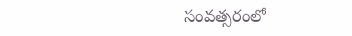సంవత్సరంలో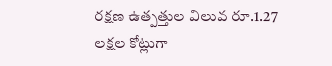రక్షణ ఉత్పత్తుల విలువ రూ.1.27 లక్షల కోట్లుగా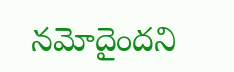నమోదైందని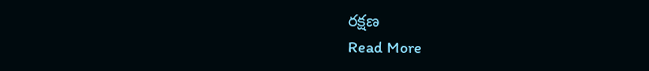రక్షణ
Read More